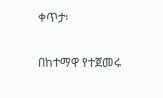ቀጥታ፡

በከተማዋ የተጀመሩ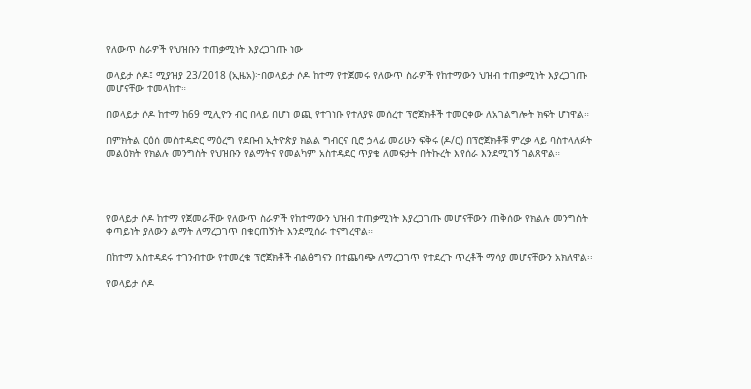የለውጥ ስራዎች የህዝቡን ተጠቃሚነት እያረጋገጡ ነው

ወላይታ ሶዶ፤ ሚያዝያ 23/2018 (ኢዜአ)፦በወላይታ ሶዶ ከተማ የተጀመሩ የለውጥ ስራዎች የከተማውን ህዝብ ተጠቃሚነት እያረጋገጡ መሆናቸው ተመላከተ።

በወላይታ ሶዶ ከተማ ከ69 ሚሊዮን ብር በላይ በሆነ ወጪ የተገነቡ የተለያዩ መሰረተ ፕሮጀክቶች ተመርቀው ለአገልግሎት ክፍት ሆነዋል።

በምክትል ርዕሰ መስተዳድር ማዕረግ የደቡብ ኢትዮጵያ ክልል ግብርና ቢሮ ኃላፊ መሪሁን ፍቅሩ (ዶ/ር) በፕሮጀክቶቹ ምረቃ ላይ ባስተላለፉት መልዕክት የክልሉ መንግስት የህዝቡን የልማትና የመልካም አስተዳደር ጥያቄ ለመፍታት በትኩረት እየሰራ እንደሚገኝ ገልጸዋል።




የወላይታ ሶዶ ከተማ የጀመራቸው የለውጥ ስራዎች የከተማውን ህዝብ ተጠቃሚነት እያረጋገጡ መሆናቸውን ጠቅሰው የክልሉ መንግስት ቀጣይነት ያለውን ልማት ለማረጋገጥ በቁርጠኝነት እንደሚሰራ ተናግረዋል።

በከተማ አስተዳደሩ ተገንብተው የተመረቁ ፕሮጀክቶች ብልፅግናን በተጨባጭ ለማረጋገጥ የተደረጉ ጥረቶች ማሳያ መሆናቸውን አክለዋል፡፡

የወላይታ ሶዶ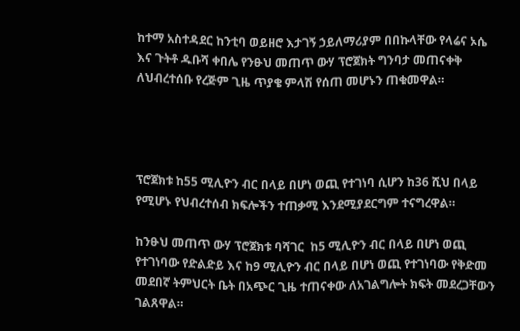ከተማ አስተዳደር ከንቲባ ወይዘሮ እታገኝ ኃይለማሪያም በበኩላቸው የላሬና ኦሴ እና ጉትቶ ዱቡሻ ቀበሌ የንፁህ መጠጥ ውሃ ፕሮጀክት ግንባታ መጠናቀቅ ለህብረተሰቡ የረጅም ጊዜ ጥያቄ ምላሽ የሰጠ መሆኑን ጠቁመዋል።




ፕሮጀክቱ ከ55 ሚሊዮን ብር በላይ በሆነ ወጪ የተገነባ ሲሆን ከ36 ሺህ በላይ የሚሆኑ የህብረተሰብ ክፍሎችን ተጠቃሚ እንደሚያደርግም ተናግረዋል።

ከንፁህ መጠጥ ውሃ ፕሮጀክቱ ባሻገር  ከ5 ሚሊዮን ብር በላይ በሆነ ወጪ የተገነባው የድልድይ እና ከ9 ሚሊዮን ብር በላይ በሆነ ወጪ የተገነባው የቅድመ መደበኛ ትምህርት ቤት በአጭር ጊዜ ተጠናቀው ለአገልግሎት ክፍት መደረጋቸውን ገልጸዋል።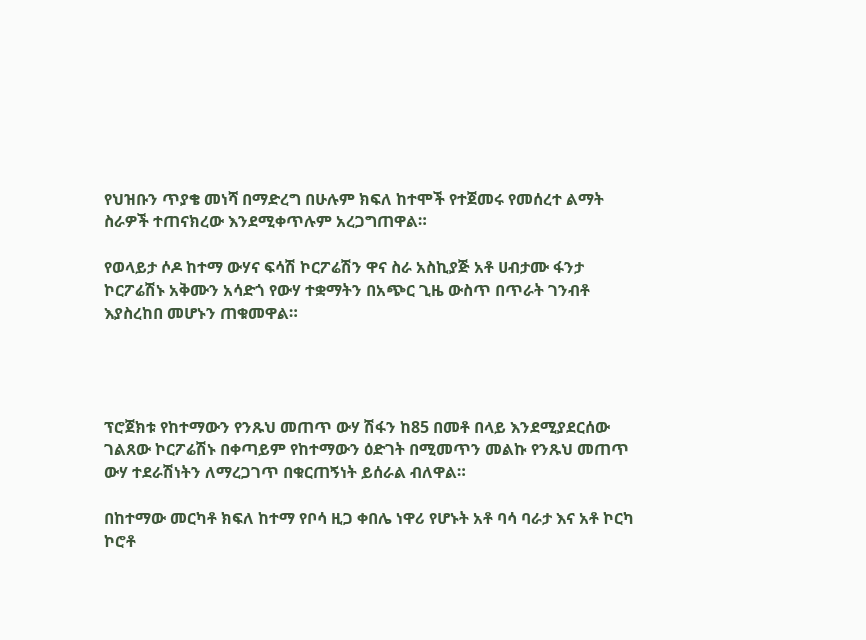የህዝቡን ጥያቄ መነሻ በማድረግ በሁሉም ክፍለ ከተሞች የተጀመሩ የመሰረተ ልማት ስራዎች ተጠናክረው እንደሚቀጥሉም አረጋግጠዋል።

የወላይታ ሶዶ ከተማ ውሃና ፍሳሽ ኮርፖሬሽን ዋና ስራ አስኪያጅ አቶ ሀብታሙ ፋንታ ኮርፖሬሽኑ አቅሙን አሳድጎ የውሃ ተቋማትን በአጭር ጊዜ ውስጥ በጥራት ገንብቶ እያስረከበ መሆኑን ጠቁመዋል።




ፕሮጀክቱ የከተማውን የንጹህ መጠጥ ውሃ ሽፋን ከ85 በመቶ በላይ እንደሚያደርሰው ገልጸው ኮርፖሬሽኑ በቀጣይም የከተማውን ዕድገት በሚመጥን መልኩ የንጹህ መጠጥ ውሃ ተደራሽነትን ለማረጋገጥ በቁርጠኝነት ይሰራል ብለዋል።

በከተማው መርካቶ ክፍለ ከተማ የቦሳ ዚጋ ቀበሌ ነዋሪ የሆኑት አቶ ባሳ ባራታ እና አቶ ኮርካ ኮሮቶ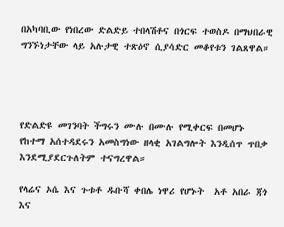በአካባቢው የነበረው ድልድይ ተበላሽቶና በጎርፍ ተወስዶ በማህበራዊ ግንኙነታቸው ላይ አሉታዊ ተጽዕኖ ሲያሳድር መቆየቱን ገልጸዋል።




የድልድዩ መገንባት ችግሩን ሙሉ በሙሉ የሚቀርፍ በመሆኑ የከተማ አሰተዳደሩን አመስግነው ዘላቂ አገልግሎት እንዲሰጥ ጥበቃ እንደሚያደርጉለትም ተናግረዋል።

የላሬና ኦሴ እና ጉቱቶ ዱቡሻ ቀበሌ ነዋሪ የሆኑት  አቶ አበራ ጃጎ እና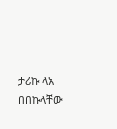ታሪኩ ላአ በበኩላቸው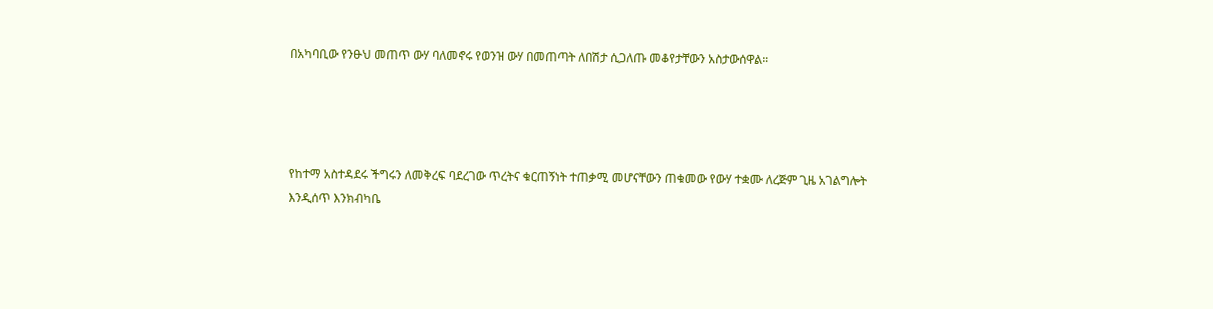በአካባቢው የንፁህ መጠጥ ውሃ ባለመኖሩ የወንዝ ውሃ በመጠጣት ለበሽታ ሲጋለጡ መቆየታቸውን አስታውሰዋል።




የከተማ አስተዳደሩ ችግሩን ለመቅረፍ ባደረገው ጥረትና ቁርጠኝነት ተጠቃሚ መሆናቸውን ጠቁመው የውሃ ተቋሙ ለረጅም ጊዜ አገልግሎት እንዲሰጥ እንክብካቤ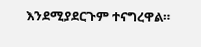እንደሚያደርጉም ተናግረዋል።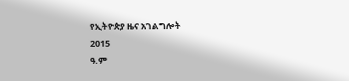የኢትዮጵያ ዜና አገልግሎት
2015
ዓ.ም